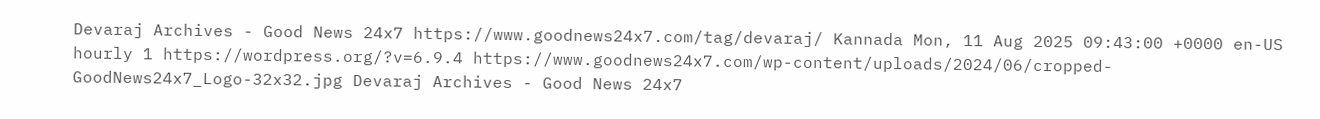Devaraj Archives - Good News 24x7 https://www.goodnews24x7.com/tag/devaraj/ Kannada Mon, 11 Aug 2025 09:43:00 +0000 en-US hourly 1 https://wordpress.org/?v=6.9.4 https://www.goodnews24x7.com/wp-content/uploads/2024/06/cropped-GoodNews24x7_Logo-32x32.jpg Devaraj Archives - Good News 24x7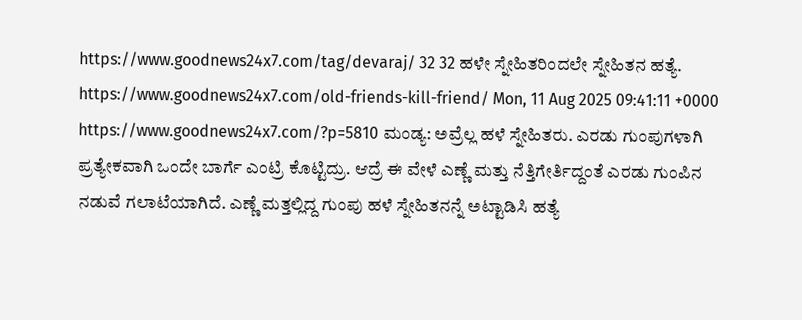https://www.goodnews24x7.com/tag/devaraj/ 32 32 ಹಳೇ ಸ್ನೇಹಿತರಿಂದಲೇ ಸ್ನೇಹಿತನ ಹತ್ಯೆ. https://www.goodnews24x7.com/old-friends-kill-friend/ Mon, 11 Aug 2025 09:41:11 +0000 https://www.goodnews24x7.com/?p=5810 ಮಂಡ್ಯ: ಅವ್ರೆಲ್ಲ ಹಳೆ ಸ್ನೇಹಿತರು. ಎರಡು ಗುಂಪುಗಳಾಗಿ ಪ್ರತ್ಯೇಕವಾಗಿ ಒಂದೇ ಬಾರ್ಗೆ ಎಂಟ್ರಿ ಕೊಟ್ಟಿದ್ರು. ಆದ್ರೆ ಈ ವೇಳೆ ಎಣ್ಣೆ ಮತ್ತು ನೆತ್ತಿಗೇರ್ತಿದ್ದಂತೆ ಎರಡು ಗುಂಪಿನ ನಡುವೆ ಗಲಾಟೆಯಾಗಿದೆ. ಎಣ್ಣೆ ಮತ್ತಲ್ಲಿದ್ದ ಗುಂಪು ಹಳೆ ಸ್ನೇಹಿತನನ್ನೆ ಅಟ್ಟಾಡಿಸಿ ಹತ್ಯೆ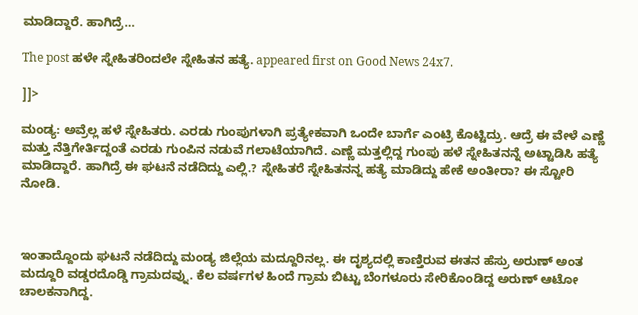ಮಾಡಿದ್ದಾರೆ. ಹಾಗಿದ್ರೆ…

The post ಹಳೇ ಸ್ನೇಹಿತರಿಂದಲೇ ಸ್ನೇಹಿತನ ಹತ್ಯೆ. appeared first on Good News 24x7.

]]>

ಮಂಡ್ಯ: ಅವ್ರೆಲ್ಲ ಹಳೆ ಸ್ನೇಹಿತರು. ಎರಡು ಗುಂಪುಗಳಾಗಿ ಪ್ರತ್ಯೇಕವಾಗಿ ಒಂದೇ ಬಾರ್ಗೆ ಎಂಟ್ರಿ ಕೊಟ್ಟಿದ್ರು. ಆದ್ರೆ ಈ ವೇಳೆ ಎಣ್ಣೆ ಮತ್ತು ನೆತ್ತಿಗೇರ್ತಿದ್ದಂತೆ ಎರಡು ಗುಂಪಿನ ನಡುವೆ ಗಲಾಟೆಯಾಗಿದೆ. ಎಣ್ಣೆ ಮತ್ತಲ್ಲಿದ್ದ ಗುಂಪು ಹಳೆ ಸ್ನೇಹಿತನನ್ನೆ ಅಟ್ಟಾಡಿಸಿ ಹತ್ಯೆ ಮಾಡಿದ್ದಾರೆ. ಹಾಗಿದ್ರೆ ಈ ಘಟನೆ ನಡೆದಿದ್ದು ಎಲ್ಲಿ.? ಸ್ನೇಹಿತರೆ ಸ್ನೇಹಿತನನ್ನ ಹತ್ಯೆ ಮಾಡಿದ್ದು ಹೇಕೆ ಅಂತೀರಾ? ಈ ಸ್ಟೋರಿ ನೋಡಿ.



ಇಂತಾದ್ದೊಂದು ಘಟನೆ ನಡೆದಿದ್ದು ಮಂಡ್ಯ ಜಿಲ್ಲೆಯ ಮದ್ದೂರಿನಲ್ಲ. ಈ ದೃಶ್ಯದಲ್ಲಿ ಕಾಣ್ತಿರುವ ಈತನ ಹೆಸ್ರು ಅರುಣ್ ಅಂತ ಮದ್ದೂರಿ ವಡ್ಡರದೊಡ್ಡಿ ಗ್ರಾಮದವ್ನು. ಕೆಲ ವರ್ಷಗಳ ಹಿಂದೆ ಗ್ರಾಮ ಬಿಟ್ಟು ಬೆಂಗಳೂರು ಸೇರಿಕೊಂಡಿದ್ದ ಅರುಣ್ ಆಟೋ ಚಾಲಕನಾಗಿದ್ದ.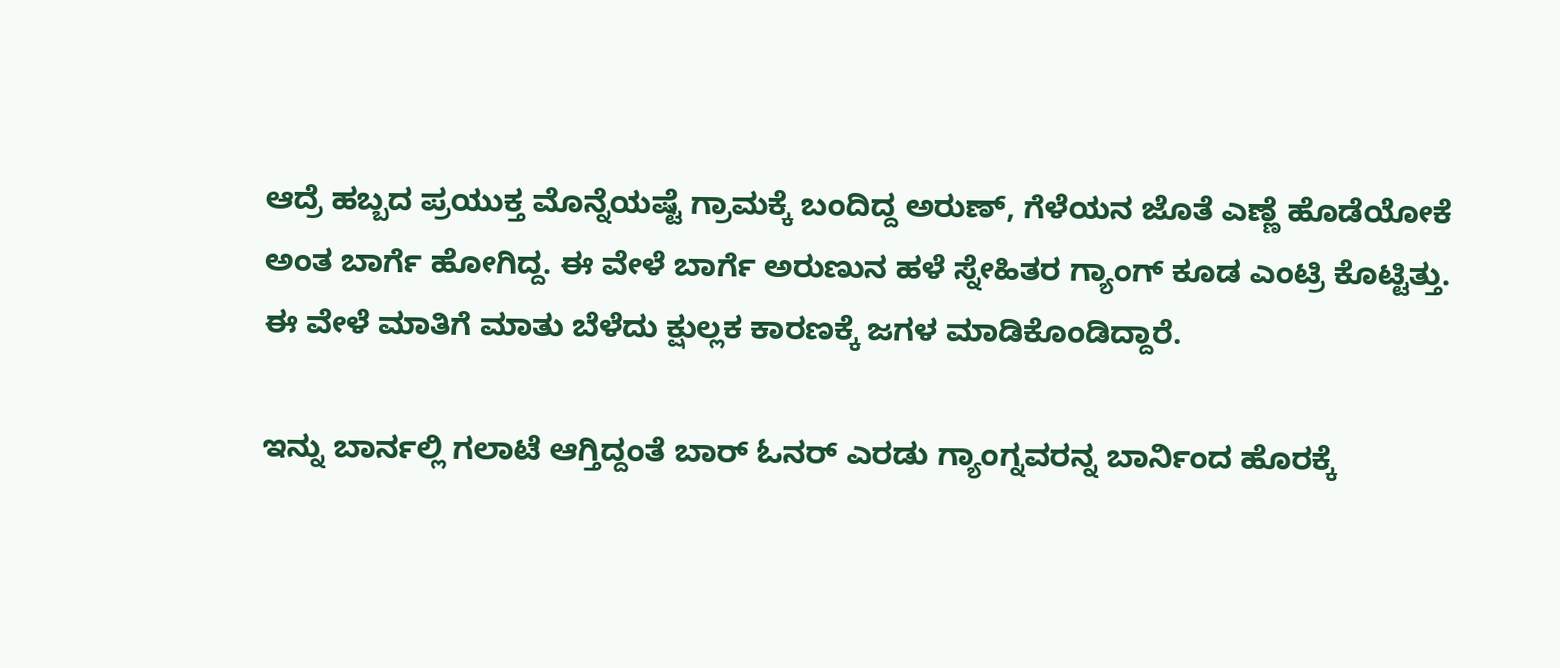ಆದ್ರೆ ಹಬ್ಬದ ಪ್ರಯುಕ್ತ ಮೊನ್ನೆಯಷ್ಟೆ ಗ್ರಾಮಕ್ಕೆ ಬಂದಿದ್ದ ಅರುಣ್, ಗೆಳೆಯನ ಜೊತೆ ಎಣ್ಣೆ ಹೊಡೆಯೋಕೆ ಅಂತ ಬಾರ್ಗೆ ಹೋಗಿದ್ದ. ಈ ವೇಳೆ ಬಾರ್ಗೆ ಅರುಣುನ ಹಳೆ ಸ್ನೇಹಿತರ ಗ್ಯಾಂಗ್ ಕೂಡ ಎಂಟ್ರಿ ಕೊಟ್ಟಿತ್ತು. ಈ ವೇಳೆ ಮಾತಿಗೆ ಮಾತು ಬೆಳೆದು ಕ್ಷುಲ್ಲಕ ಕಾರಣಕ್ಕೆ ಜಗಳ ಮಾಡಿಕೊಂಡಿದ್ದಾರೆ.

ಇನ್ನು ಬಾರ್ನಲ್ಲಿ ಗಲಾಟೆ ಆಗ್ತಿದ್ದಂತೆ ಬಾರ್ ಓನರ್ ಎರಡು ಗ್ಯಾಂಗ್ನವರನ್ನ ಬಾರ್ನಿಂದ ಹೊರಕ್ಕೆ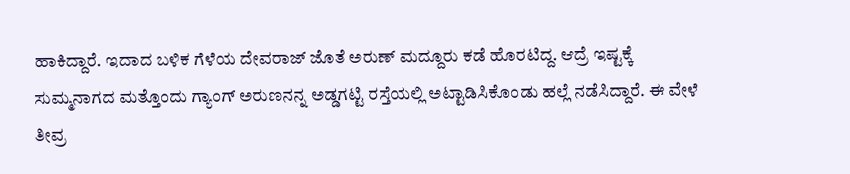ಹಾಕಿದ್ದಾರೆ. ಇದಾದ ಬಳಿಕ ಗೆಳೆಯ ದೇವರಾಜ್ ಜೊತೆ ಅರುಣ್ ಮದ್ದೂರು ಕಡೆ ಹೊರಟಿದ್ದ. ಆದ್ರೆ ಇಷ್ಟಕ್ಕೆ ಸುಮ್ಮನಾಗದ ಮತ್ತೊಂದು ಗ್ಯಾಂಗ್ ಅರುಣನನ್ನ ಅಡ್ಡಗಟ್ಟಿ ರಸ್ತೆಯಲ್ಲಿ ಅಟ್ಟಾಡಿಸಿಕೊಂಡು ಹಲ್ಲೆ ನಡೆಸಿದ್ದಾರೆ. ಈ ವೇಳೆ ತೀವ್ರ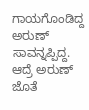ಗಾಯಗೊಂಡಿದ್ದ ಅರುಣ್ ಸಾವನ್ನಪ್ಪಿದ್ದ. ಆದ್ರೆ ಅರುಣ್ ಜೊತೆ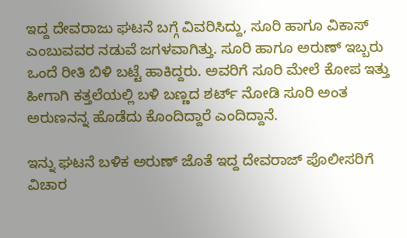ಇದ್ದ ದೇವರಾಜು ಘಟನೆ ಬಗ್ಗೆ ವಿವರಿಸಿದ್ದು, ಸೂರಿ ಹಾಗೂ ವಿಕಾಸ್ ಎಂಬುವವರ ನಡುವೆ ಜಗಳವಾಗಿತ್ತು. ಸೂರಿ ಹಾಗೂ ಅರುಣ್ ಇಬ್ಬರು ಒಂದೆ ರೀತಿ ಬಿಳಿ ಬಟ್ಟೆ ಹಾಕಿದ್ದರು. ಅವರಿಗೆ ಸೂರಿ ಮೇಲೆ ಕೋಪ ಇತ್ತು ಹೀಗಾಗಿ ಕತ್ತಲೆಯಲ್ಲಿ ಬಳಿ ಬಣ್ಣದ ಶರ್ಟ್ ನೋಡಿ ಸೂರಿ ಅಂತ ಅರುಣನನ್ನ ಹೊಡೆದು ಕೊಂದಿದ್ದಾರೆ ಎಂದಿದ್ದಾನೆ.

ಇನ್ನು ಘಟನೆ ಬಳಿಕ ಅರುಣ್ ಜೊತೆ ಇದ್ದ ದೇವರಾಜ್ ಪೊಲೀಸರಿಗೆ ವಿಚಾರ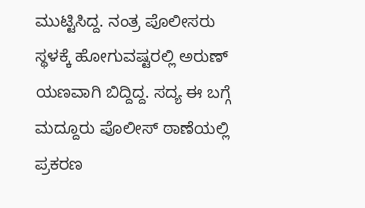ಮುಟ್ಟಿಸಿದ್ದ. ನಂತ್ರ ಪೊಲೀಸರು ಸ್ಥಳಕ್ಕೆ ಹೋಗುವಷ್ಟರಲ್ಲಿ ಅರುಣ್ ಯಣವಾಗಿ ಬಿದ್ದಿದ್ದ. ಸದ್ಯ ಈ ಬಗ್ಗೆ ಮದ್ದೂರು ಪೊಲೀಸ್ ಠಾಣೆಯಲ್ಲಿ ಪ್ರಕರಣ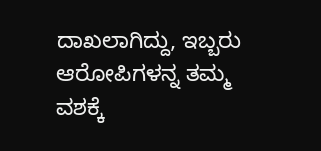ದಾಖಲಾಗಿದ್ದು, ಇಬ್ಬರು ಆರೋಪಿಗಳನ್ನ ತಮ್ಮ ವಶಕ್ಕೆ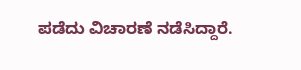ಪಡೆದು ವಿಚಾರಣೆ ನಡೆಸಿದ್ದಾರೆ.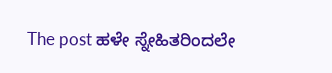The post ಹಳೇ ಸ್ನೇಹಿತರಿಂದಲೇ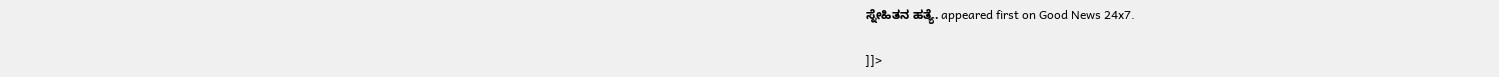ಸ್ನೇಹಿತನ ಹತ್ಯೆ. appeared first on Good News 24x7.

]]>